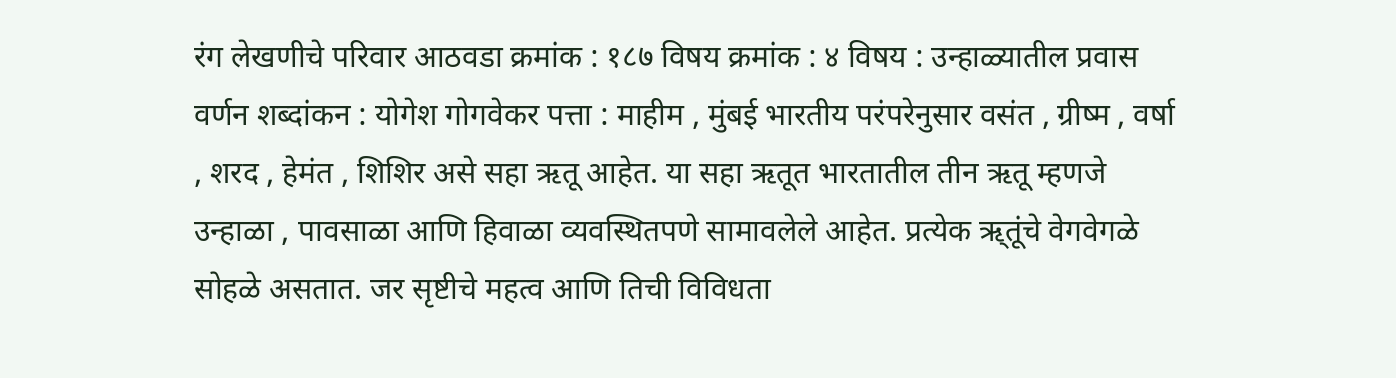रंग लेखणीचे परिवार आठवडा क्रमांक : १८७ विषय क्रमांक : ४ विषय : उन्हाळ्यातील प्रवास वर्णन शब्दांकन : योगेश गोगवेकर पत्ता : माहीम , मुंबई भारतीय परंपरेनुसार वसंत , ग्रीष्म , वर्षा , शरद , हेमंत , शिशिर असे सहा ऋतू आहेत. या सहा ऋतूत भारतातील तीन ऋतू म्हणजे उन्हाळा , पावसाळा आणि हिवाळा व्यवस्थितपणे सामावलेले आहेत. प्रत्येक ऋ्तूंचे वेगवेगळे सोहळे असतात. जर सृष्टीचे महत्व आणि तिची विविधता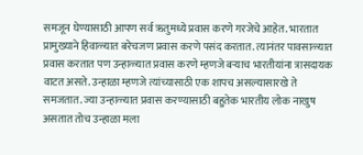समजून घेण्यासाठी आपण सर्व ऋतुमध्ये प्रवास करणे गरजेचे आहेत. भारतात प्रामुख्याने हिवाळ्यात बरेचजण प्रवास करणे पसंद करतात. त्यानंतर पावसाळ्यात प्रवास करतात पण उन्हाळ्यात प्रवास करणे म्हणजे बऱ्याच भारतीयांना त्रासदायक वाटत असते. उन्हाळा म्हणजे त्यांच्यासाठी एक शापच असल्यासारखे ते समजतात. ज्या उन्हाळ्यात प्रवास करण्यासाठी बहुतेक भारतीय लोक नाखुष असतात तोच उन्हाळा मला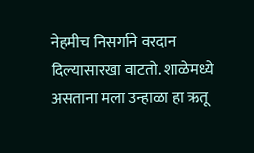नेहमीच निसर्गाने वरदान दिल्यासारखा वाटतो. शाळेमध्ये असताना मला उन्हाळा हा ऋतू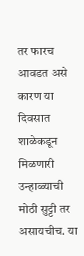तर फारच आवडत असे कारण या दिवसात शाळेकडून मिळणारी उन्हाळ्याची मोठी सुट्टी तर असायचीच. या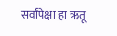सर्वांपेक्षा हा ऋतू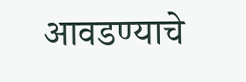आवडण्याचे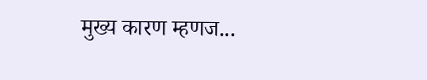मुख्य कारण म्हणज...